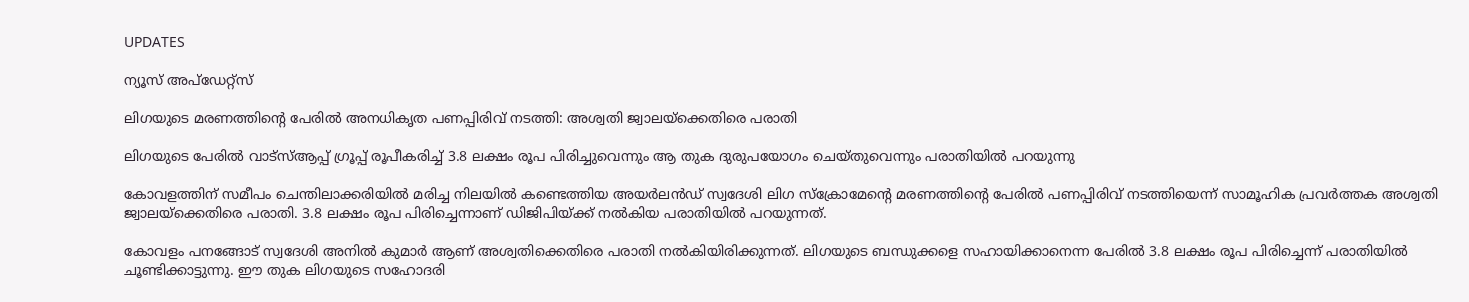UPDATES

ന്യൂസ് അപ്ഡേറ്റ്സ്

ലിഗയുടെ മരണത്തിന്റെ പേരില്‍ അനധികൃത പണപ്പിരിവ് നടത്തി: അശ്വതി ജ്വാലയ്‌ക്കെതിരെ പരാതി

ലിഗയുടെ പേരില്‍ വാട്‌സ്ആപ്പ് ഗ്രൂപ്പ് രൂപീകരിച്ച് 3.8 ലക്ഷം രൂപ പിരിച്ചുവെന്നും ആ തുക ദുരുപയോഗം ചെയ്തുവെന്നും പരാതിയില്‍ പറയുന്നു

കോവളത്തിന് സമീപം ചെന്തിലാക്കരിയില്‍ മരിച്ച നിലയില്‍ കണ്ടെത്തിയ അയര്‍ലന്‍ഡ് സ്വദേശി ലിഗ സ്‌ക്രോമേന്റെ മരണത്തിന്റെ പേരില്‍ പണപ്പിരിവ് നടത്തിയെന്ന് സാമൂഹിക പ്രവര്‍ത്തക അശ്വതി ജ്വാലയ്‌ക്കെതിരെ പരാതി. 3.8 ലക്ഷം രൂപ പിരിച്ചെന്നാണ് ഡിജിപിയ്ക്ക് നല്‍കിയ പരാതിയില്‍ പറയുന്നത്.

കോവളം പനങ്ങോട് സ്വദേശി അനില്‍ കുമാര്‍ ആണ് അശ്വതിക്കെതിരെ പരാതി നല്‍കിയിരിക്കുന്നത്. ലിഗയുടെ ബന്ധുക്കളെ സഹായിക്കാനെന്ന പേരില്‍ 3.8 ലക്ഷം രൂപ പിരിച്ചെന്ന് പരാതിയില്‍ ചൂണ്ടിക്കാട്ടുന്നു. ഈ തുക ലിഗയുടെ സഹോദരി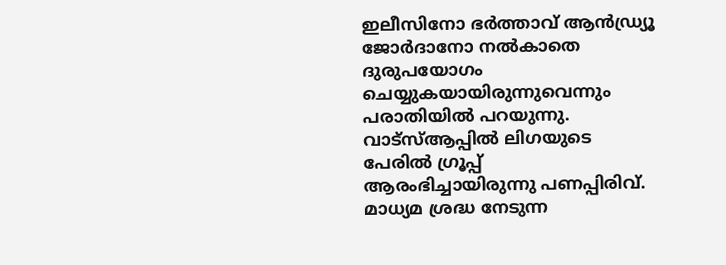ഇലീസിനോ ഭര്‍ത്താവ് ആന്‍ഡ്ര്യൂ ജോര്‍ദാനോ നല്‍കാതെ ദുരുപയോഗം ചെയ്യുകയായിരുന്നുവെന്നും പരാതിയില്‍ പറയുന്നു. വാട്‌സ്ആപ്പില്‍ ലിഗയുടെ പേരില്‍ ഗ്രൂപ്പ് ആരംഭിച്ചായിരുന്നു പണപ്പിരിവ്. മാധ്യമ ശ്രദ്ധ നേടുന്ന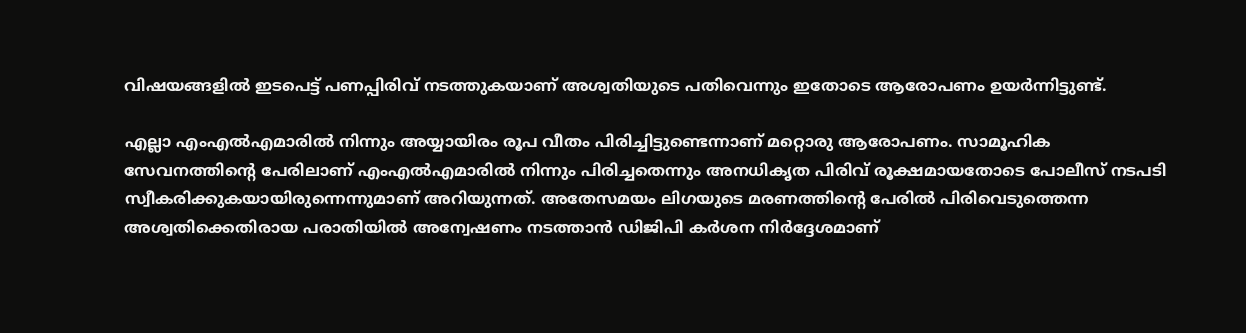വിഷയങ്ങളില്‍ ഇടപെട്ട് പണപ്പിരിവ് നടത്തുകയാണ് അശ്വതിയുടെ പതിവെന്നും ഇതോടെ ആരോപണം ഉയര്‍ന്നിട്ടുണ്ട്.

എല്ലാ എംഎല്‍എമാരില്‍ നിന്നും അയ്യായിരം രൂപ വീതം പിരിച്ചിട്ടുണ്ടെന്നാണ് മറ്റൊരു ആരോപണം. സാമൂഹിക സേവനത്തിന്റെ പേരിലാണ് എംഎല്‍എമാരില്‍ നിന്നും പിരിച്ചതെന്നും അനധികൃത പിരിവ് രൂക്ഷമായതോടെ പോലീസ് നടപടി സ്വീകരിക്കുകയായിരുന്നെന്നുമാണ് അറിയുന്നത്. അതേസമയം ലിഗയുടെ മരണത്തിന്റെ പേരില്‍ പിരിവെടുത്തെന്ന അശ്വതിക്കെതിരായ പരാതിയില്‍ അന്വേഷണം നടത്താന്‍ ഡിജിപി കര്‍ശന നിര്‍ദ്ദേശമാണ്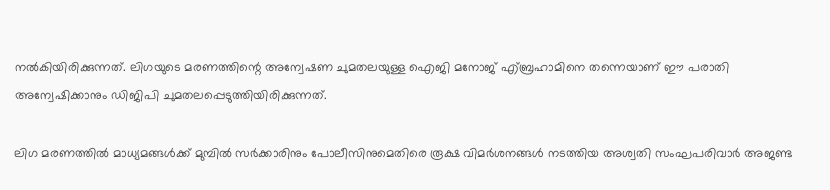നല്‍കിയിരിക്കുന്നത്. ലിഗയുടെ മരണത്തിന്റെ അന്വേഷണ ചുമതലയുള്ള ഐജി മനോജ് എ്ബ്രഹാമിനെ തന്നെയാണ് ഈ പരാതി അന്വേഷിക്കാനും ഡിജിപി ചുമതലപ്പെടുത്തിയിരിക്കുന്നത്.

ലിഗ മരണത്തില്‍ മാധ്യമങ്ങള്‍ക്ക് മുമ്പില്‍ സര്‍ക്കാരിനും പോലീസിനുമെതിരെ രൂക്ഷ വിമര്‍ശനങ്ങള്‍ നടത്തിയ അശ്വതി സംഘപരിവാര്‍ അജണ്ട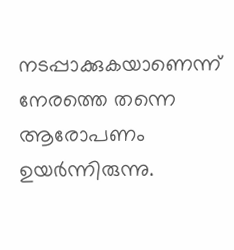നടപ്പാക്കുകയാണെന്ന് നേരത്തെ തന്നെ ആരോപണം ഉയര്‍ന്നിരുന്നു.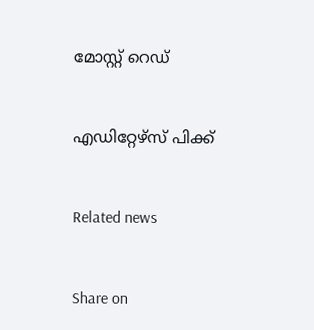മോസ്റ്റ് റെഡ്


എഡിറ്റേഴ്സ് പിക്ക്


Related news


Share on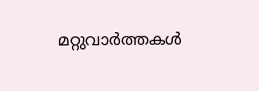മറ്റുവാര്‍ത്തകള്‍